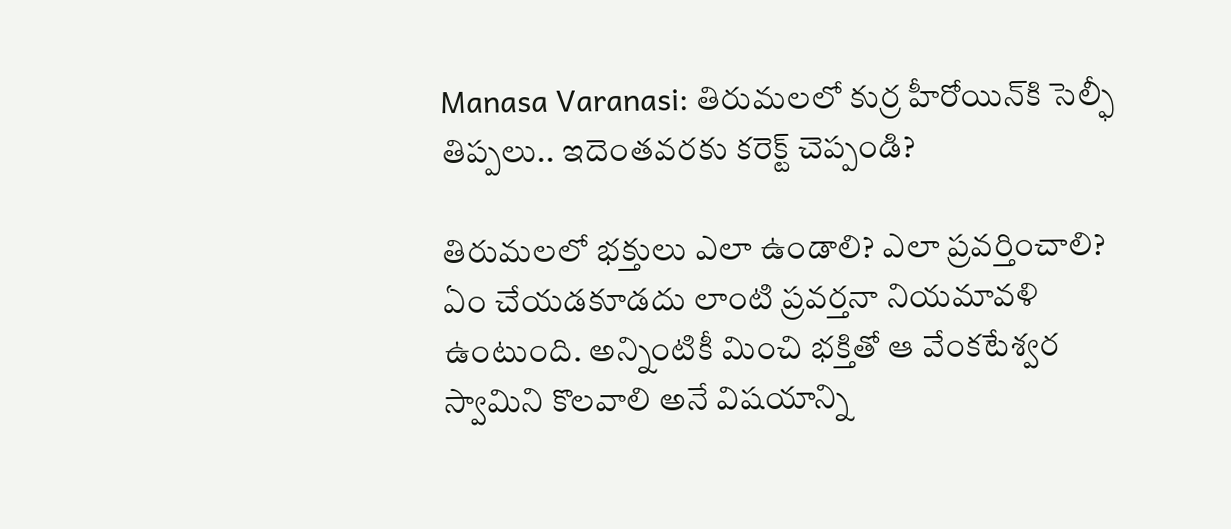Manasa Varanasi: తిరుమలలో కుర్ర హీరోయిన్‌కి సెల్ఫీ తిప్పలు.. ఇదెంతవరకు కరెక్ట్‌ చెప్పండి?

తిరుమలలో భక్తులు ఎలా ఉండాలి? ఎలా ప్రవర్తించాలి? ఏం చేయడకూడదు లాంటి ప్రవర్తనా నియమావళి ఉంటుంది. అన్నింటికీ మించి భక్తితో ఆ వేంకటేశ్వర స్వామిని కొలవాలి అనే విషయాన్ని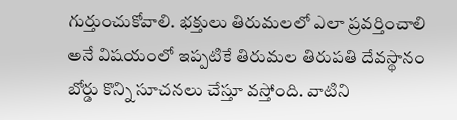గుర్తుంచుకోవాలి. భక్తులు తిరుమలలో ఎలా ప్రవర్తించాలి అనే విషయంలో ఇప్పటికే తిరుమల తిరుపతి దేవస్థానం బోర్డు కొన్ని సూచనలు చేస్తూ వస్తోంది. వాటిని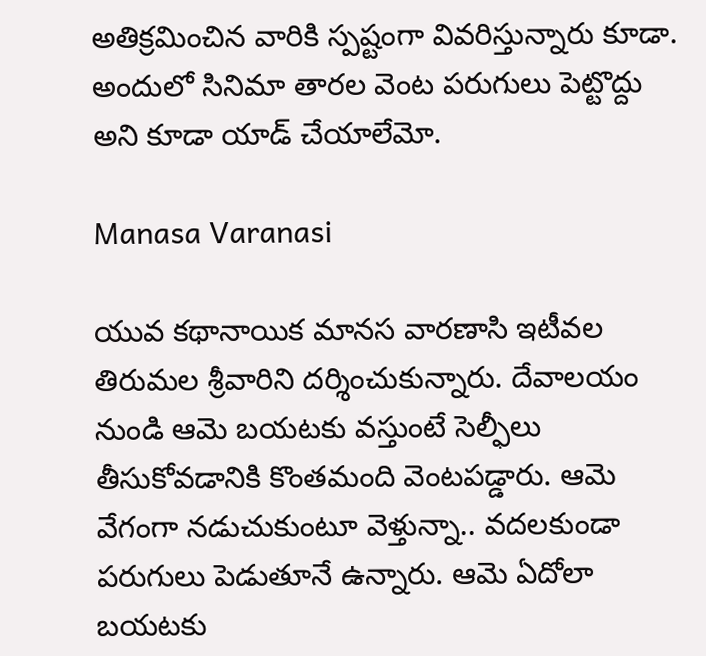అతిక్రమించిన వారికి స్పష్టంగా వివరిస్తున్నారు కూడా. అందులో సినిమా తారల వెంట పరుగులు పెట్టొద్దు అని కూడా యాడ్‌ చేయాలేమో.

Manasa Varanasi

యువ కథానాయిక మానస వారణాసి ఇటీవల తిరుమల శ్రీవారిని దర్శించుకున్నారు. దేవాలయం నుండి ఆమె బయటకు వస్తుంటే సెల్ఫీలు తీసుకోవడానికి కొంతమంది వెంటపడ్డారు. ఆమె వేగంగా నడుచుకుంటూ వెళ్తున్నా.. వదలకుండా పరుగులు పెడుతూనే ఉన్నారు. ఆమె ఏదోలా బయటకు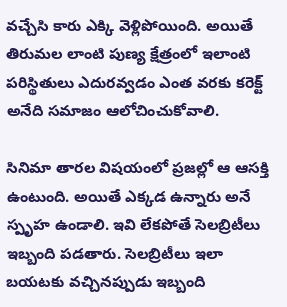వచ్చేసి కారు ఎక్కి వెళ్లిపోయింది. అయితే తిరుమల లాంటి పుణ్య క్షేత్రంలో ఇలాంటి పరిస్థితులు ఎదురవ్వడం ఎంత వరకు కరెక్ట్‌ అనేది సమాజం ఆలోచించుకోవాలి.

సినిమా తారల విషయంలో ప్రజల్లో ఆ ఆసక్తి ఉంటుంది. అయితే ఎక్కడ ఉన్నారు అనే స్పృహ ఉండాలి. ఇవి లేకపోతే సెలబ్రిటీలు ఇబ్బంది పడతారు. సెలబ్రిటీలు ఇలా బయటకు వచ్చినప్పుడు ఇబ్బంది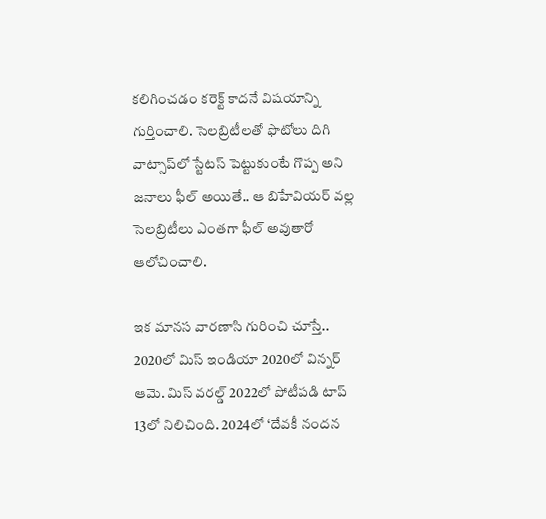కలిగించడం కరెక్ట్ కాదనే విషయాన్ని గుర్తించాలి. సెలబ్రిటీలతో ఫొటోలు దిగి వాట్సాప్‌లో స్టేటస్ పెట్టుకుంటే గొప్ప అని జనాలు ఫీల్ అయితే.. ఆ బిహేవియర్‌ వల్ల సెలబ్రిటీలు ఎంతగా ఫీల్‌ అవుతారో ఆలోచించాలి.

ఇక మానస వారణాసి గురించి చూస్తే.. 2020లో మిస్ ఇండియా 2020లో విన్నర్‌ ఆమె. మిస్ వరల్డ్ 2022లో పోటీపడి టాప్ 13లో నిలిచింది. 2024లో ‘దేవకీ నందన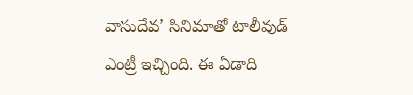వాసుదేవ’ సినిమాతో టాలీవుడ్‌ ఎంట్రీ ఇచ్చింది. ఈ ఏడాది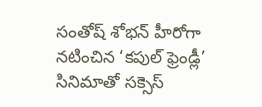సంతోష్ శోభన్ హీరోగా నటించిన ‘కపుల్ ఫ్రెండ్లీ’ సినిమాతో సక్సెస్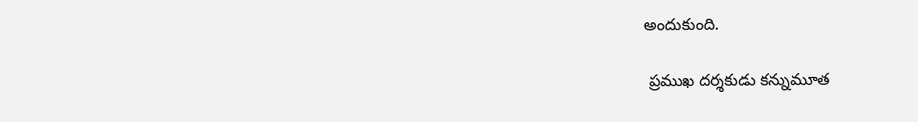అందుకుంది.

 ప్రముఖ దర్శకుడు కన్నుమూత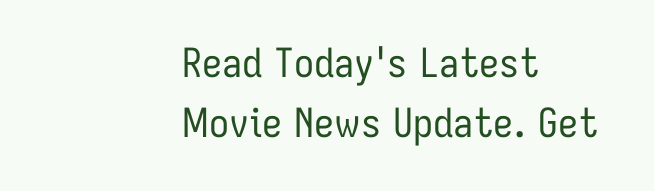Read Today's Latest Movie News Update. Get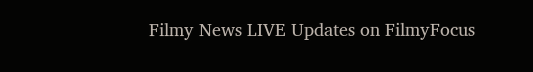Filmy News LIVE Updates on FilmyFocus